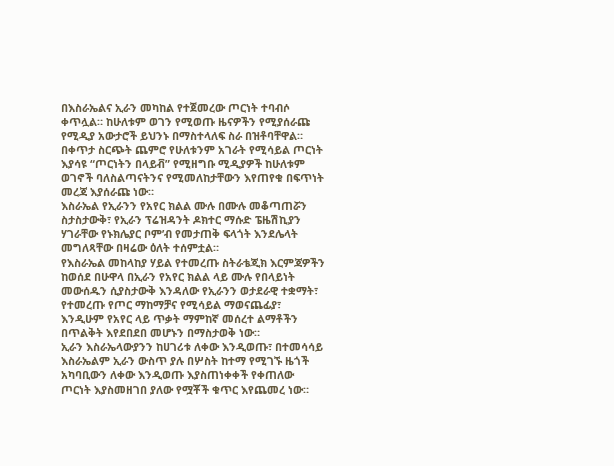በእስራኤልና ኢራን መካከል የተጀመረው ጦርነት ተባብሶ ቀጥሏል። ከሁለቱም ወገን የሚወጡ ዜናዎችን የሚያሰራጩ የሚዲያ አውታሮች ይህንኑ በማስተላለፍ ስራ በዝቶባቸዋል። በቀጥታ ስርጭት ጨምሮ የሁለቱንም አገራት የሚሳይል ጦርነት እያሳዩ “ጦርነትን በላይቭ” የሚዘግቡ ሚዲያዎች ከሁለቱም ወገኖች ባለስልጣናትንና የሚመለከታቸውን እየጠየቁ በፍጥነት መረጃ እያሰራጩ ነው።
እስራኤል የኢራንን የአየር ክልል ሙሉ በሙሉ መቆጣጠሯን ስታስታውቅ፣ የኢራን ፕሬዝዳንት ዶክተር ማሱድ ፔዜሽኪያን ሃገራቸው የኑክሌያር ቦም’ብ የመታጠቅ ፍላጎት እንደሌላት መግለጻቸው በዛሬው ዕለት ተሰምቷል።
የእስራኤል መከላከያ ሃይል የተመረጡ ስትራቴጂክ እርምጃዎችን ከወሰደ በሁዋላ በኢራን የአየር ክልል ላይ ሙሉ የበላይነት መውሰዱን ሲያስታውቅ እንዳለው የኢራንን ወታደራዊ ተቋማት፣ የተመረጡ የጦር ማከማቻና የሚሳይል ማወናጨፊያ፣ እንዲሁም የአየር ላይ ጥቃት ማምከኛ መሰረተ ልማቶችን በጥልቅት እየደበደበ መሆኑን በማስታወቅ ነው።
ኢራን እስራኤላውያንን ከሀገሪቱ ለቀው እንዲወጡ፣ በተመሳሳይ እስራኤልም ኢራን ውስጥ ያሉ በሦስት ከተማ የሚገኙ ዜጎች አካባቢውን ለቀው እንዲወጡ እያስጠነቀቀች የቀጠለው ጦርነት እያስመዘገበ ያለው የሟቾች ቁጥር እየጨመረ ነው።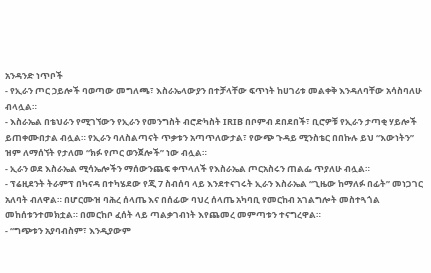አንዳንድ ነጥቦች
- የኢራን ጦር ኃይሎች ባወጣው መግለጫ፣ እስራኤላውያን በተቻላቸው ፍጥነት ከሀገሪቱ መልቀቅ እንዳለባቸው አሳስባለሁ ብላሏል።
- እስራኤል በቴህራን የሚገኘውን የኢራን የመንግስት ብሮድካስት IRIB በቦምብ ደበደበች፣ ቢሮዎቹ የኢራን ታጣቂ ሃይሎች ይጠቀሙበታል ብሏል። የኢራን ባለስልጣናት ጥቃቱን አጣጥለውታል፣ የውጭ ጉዳይ ሚንስቴር በበኩሉ ይህ “እውነትን” ዝም ለማሰኘት የታለመ “ክፉ የጦር ወንጀሎች” ነው ብሏል።
- ኢራን ወደ እስራኤል ሚሳኤሎችን ማሰውንጨፍ ቀጥላለች የእስራኤል ጦርአስሩን ጠልፌ ጥያለሁ ብሏል።
- ፕሬዚደንት ትራምፕ በካናዳ በተካሄደው የጂ 7 ስብሰባ ላይ እንደተናገሩት ኢራን እስራኤል “ጊዜው ከማለፉ በፊት” መነጋገር አለባት ብለዋል። በሆርሙዝ ባሕረ ሰላጤ እና በሰፊው ባህረ ሰላጤ አካባቢ የመርከብ አገልግሎት መስተጓጎል መከሰቱንተመክቷል። በመርከቦ ፈሰት ላይ ጣልቃገብነት እየጨመረ መምጣቱን ተናግረዋል።
- “ግጭቱን አያባብስም፣ እንዲያውም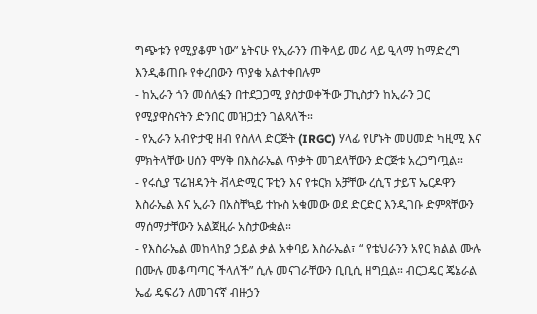ግጭቱን የሚያቆም ነው” ኔትናሁ የኢራንን ጠቅላይ መሪ ላይ ዒላማ ከማድረግ እንዲቆጠቡ የቀረበውን ጥያቄ አልተቀበሉም
- ከኢራን ጎን መሰለፏን በተደጋጋሚ ያስታወቀችው ፓኪስታን ከኢራን ጋር የሚያዋስናትን ድንበር መዝጋቷን ገልጻለች።
- የኢራን አብዮታዊ ዘብ የስለላ ድርጅት (IRGC) ሃላፊ የሆኑት መሀመድ ካዚሚ እና ምክትላቸው ሀሰን ሞሃቅ በእስራኤል ጥቃት መገደላቸውን ድርጅቱ አረጋግጧል።
- የሩሲያ ፕሬዝዳንት ቭላድሚር ፑቲን እና የቱርክ አቻቸው ረሲፕ ታይፕ ኤርዶዋን እስራኤል እና ኢራን በአስቸኳይ ተኩስ አቁመው ወደ ድርድር እንዲገቡ ድምጻቸውን ማሰማታቸውን አልጀዚራ አስታውቋል።
- የእስራኤል መከላከያ ኃይል ቃል አቀባይ እስራኤል፣ “ የቴህራንን አየር ክልል ሙሉ በሙሉ መቆጣጣር ችላለች” ሲሉ መናገራቸውን ቢቢሲ ዘግቧል። ብርጋዴር ጄኔራል ኤፊ ዴፍሪን ለመገናኛ ብዙኃን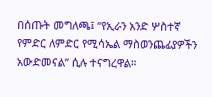በሰጡት መግለጫ፤ “የኢራን አንድ ሦስተኛ የምድር ለምድር የሚሳኤል ማስወንጨፊያዎችን አውድመናል” ሲሉ ተናግረዋል።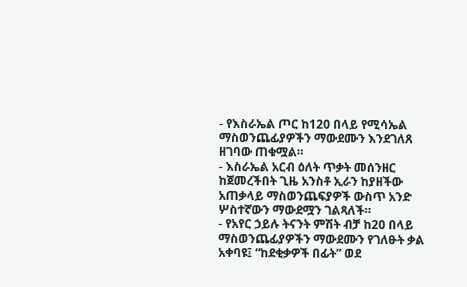- የእስራኤል ጦር ከ120 በላይ የሚሳኤል ማስወንጨፊያዎችን ማውደሙን እንደገለጸ ዘገባው ጠቁሟል።
- እስራኤል አርብ ዕለት ጥቃት መሰንዘር ከጀመረችበት ጊዜ አንስቶ ኢራን ከያዘችው አጠቃላይ ማስወንጨፍያዎች ውስጥ አንድ ሦስተኛውን ማውደሟን ገልጻለች።
- የአየር ኃይሉ ትናንት ምሽት ብቻ ከ20 በላይ ማስወንጨፊያዎችን ማውደሙን የገለፁት ቃል አቀባዩ፤ “ከደቂቃዎች በፊት” ወደ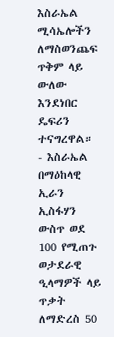እስራኤል ሚሳኤሎችን ለማስወንጨፍ ጥቅም ላይ ውለው እንደነበር ዴፍሪን ተናግረዋል።
- እስራኤል በማዕከላዊ ኢራን ኢስፋሃን ውስጥ ወደ 100 የሚጠጉ ወታደራዊ ዒላማዎች ላይ ጥቃት ለማድረስ 50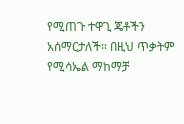የሚጠጉ ተዋጊ ጄቶችን አሰማርታለች። በዚህ ጥቃትም የሚሳኤል ማከማቻ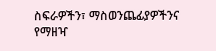ስፍራዎችን፣ ማስወንጨፊያዎችንና የማዘዣ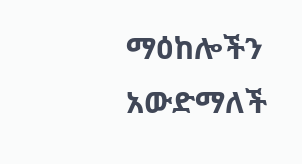ማዕከሎችን አውድማለች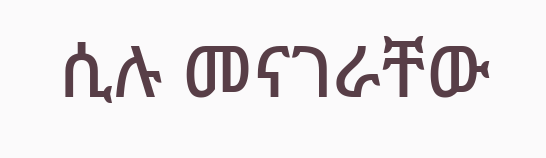ሲሉ መናገራቸው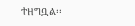ተዘግቧል፡፡